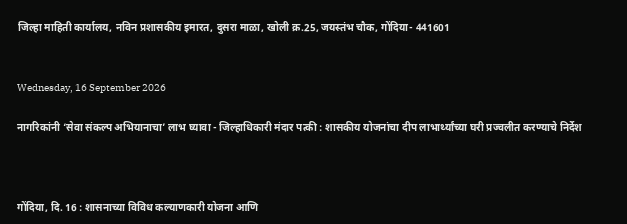जिल्हा माहिती कार्यालय, नविन प्रशासकीय इमारत, दुसरा माळा, खोली क्र.25, जयस्तंभ चौक, गोंदिया- 441601


Wednesday, 16 September 2026

नागरिकांनी ‘सेवा संकल्प अभियानाचा’ लाभ घ्यावा - जिल्हाधिकारी मंदार पत्की : शासकीय योजनांचा दीप लाभार्थ्यांच्या घरी प्रज्वलीत करण्याचे निर्देश



गोंदिया, दि. 16 : शासनाच्या विविध कल्याणकारी योजना आणि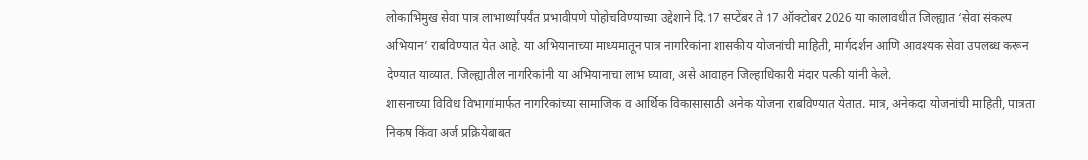लोकाभिमुख सेवा पात्र लाभार्थ्यांपर्यंत प्रभावीपणे पोहोचविण्याच्या उद्देशाने दि.17 सप्टेंबर ते 17 ऑक्टोबर 2026 या कालावधीत जिल्ह्यात ‘सेवा संकल्प अभियान’ राबविण्यात येत आहे. या अभियानाच्या माध्यमातून पात्र नागरिकांना शासकीय योजनांची माहिती, मार्गदर्शन आणि आवश्यक सेवा उपलब्ध करून देण्यात याव्यात. जिल्ह्यातील नागरिकांनी या अभियानाचा लाभ घ्यावा, असे आवाहन जिल्हाधिकारी मंदार पत्की यांनी केले.
शासनाच्या विविध विभागांमार्फत नागरिकांच्या सामाजिक व आर्थिक विकासासाठी अनेक योजना राबविण्यात येतात. मात्र, अनेकदा योजनांची माहिती, पात्रता निकष किंवा अर्ज प्रक्रियेबाबत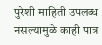पुरेशी माहिती उपलब्ध नसल्यामुळे काही पात्र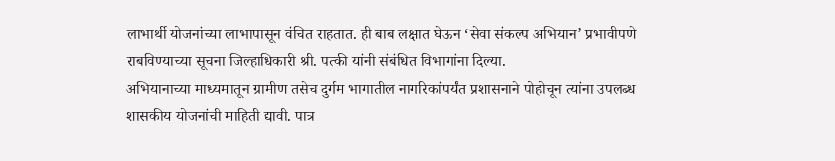लाभार्थी योजनांच्या लाभापासून वंचित राहतात. ही बाब लक्षात घेऊन ‘सेवा संकल्प अभियान’ प्रभावीपणे राबविण्याच्या सूचना जिल्हाधिकारी श्री. पत्की यांनी संबंधित विभागांना दिल्या.
अभियानाच्या माध्यमातून ग्रामीण तसेच दुर्गम भागातील नागरिकांपर्यंत प्रशासनाने पोहोचून त्यांना उपलब्ध शासकीय योजनांची माहिती द्यावी. पात्र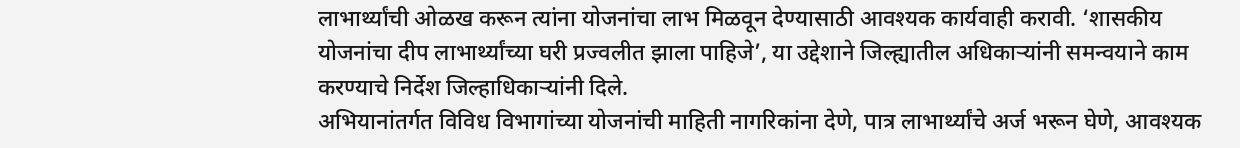लाभार्थ्यांची ओळख करून त्यांना योजनांचा लाभ मिळवून देण्यासाठी आवश्यक कार्यवाही करावी. ‘शासकीय योजनांचा दीप लाभार्थ्यांच्या घरी प्रज्वलीत झाला पाहिजे’, या उद्देशाने जिल्ह्यातील अधिकाऱ्यांनी समन्वयाने काम करण्याचे निर्देश जिल्हाधिकाऱ्यांनी दिले.
अभियानांतर्गत विविध विभागांच्या योजनांची माहिती नागरिकांना देणे, पात्र लाभार्थ्यांचे अर्ज भरून घेणे, आवश्यक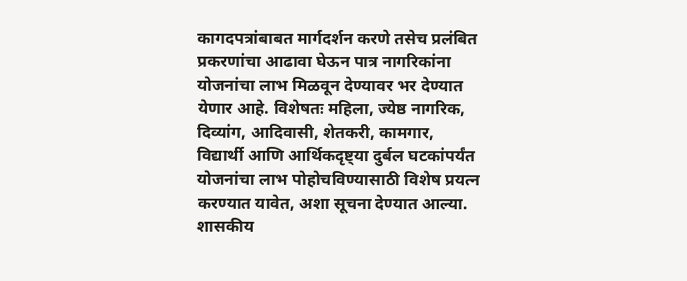कागदपत्रांबाबत मार्गदर्शन करणे तसेच प्रलंबित प्रकरणांचा आढावा घेऊन पात्र नागरिकांना योजनांचा लाभ मिळवून देण्यावर भर देण्यात येणार आहे. विशेषतः महिला, ज्येष्ठ नागरिक, दिव्यांग, आदिवासी, शेतकरी, कामगार, विद्यार्थी आणि आर्थिकदृष्ट्या दुर्बल घटकांपर्यंत योजनांचा लाभ पोहोचविण्यासाठी विशेष प्रयत्न करण्यात यावेत, अशा सूचना देण्यात आल्या.
शासकीय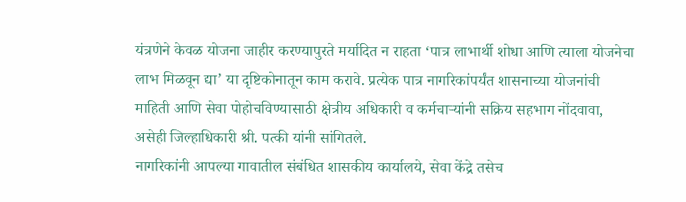यंत्रणेने केवळ योजना जाहीर करण्यापुरते मर्यादित न राहता ‘पात्र लाभार्थी शोधा आणि त्याला योजनेचा लाभ मिळवून द्या’ या दृष्टिकोनातून काम करावे. प्रत्येक पात्र नागरिकांपर्यंत शासनाच्या योजनांची माहिती आणि सेवा पोहोचविण्यासाठी क्षेत्रीय अधिकारी व कर्मचाऱ्यांनी सक्रिय सहभाग नोंदवावा, असेही जिल्हाधिकारी श्री. पत्की यांनी सांगितले.
नागरिकांनी आपल्या गावातील संबंधित शासकीय कार्यालये, सेवा केंद्रे तसेच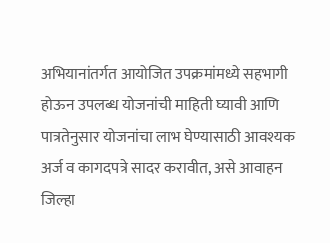अभियानांतर्गत आयोजित उपक्रमांमध्ये सहभागी होऊन उपलब्ध योजनांची माहिती घ्यावी आणि पात्रतेनुसार योजनांचा लाभ घेण्यासाठी आवश्यक अर्ज व कागदपत्रे सादर करावीत, असे आवाहन जिल्हा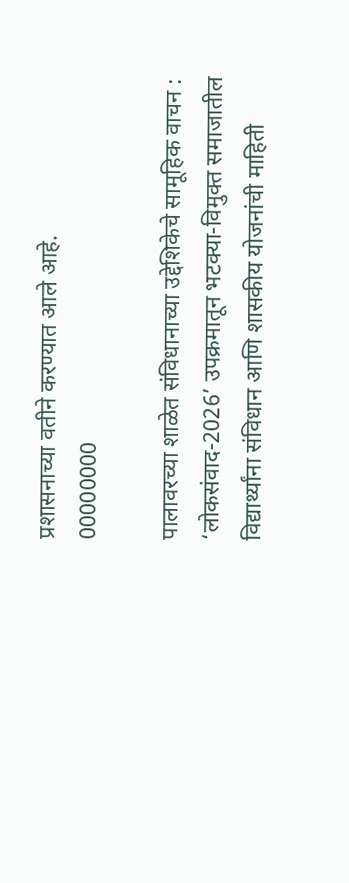प्रशासनाच्या वतीने करण्यात आले आहे.
00000000

पालावरच्या शाळेत संविधानाच्या उद्देशिकेचे सामूहिक वाचन : ‘लोकसंवाद-2026’ उपक्रमातून भटक्या-विमुक्त समाजातील विद्यार्थ्यांना संविधान आणि शासकीय योजनांची माहिती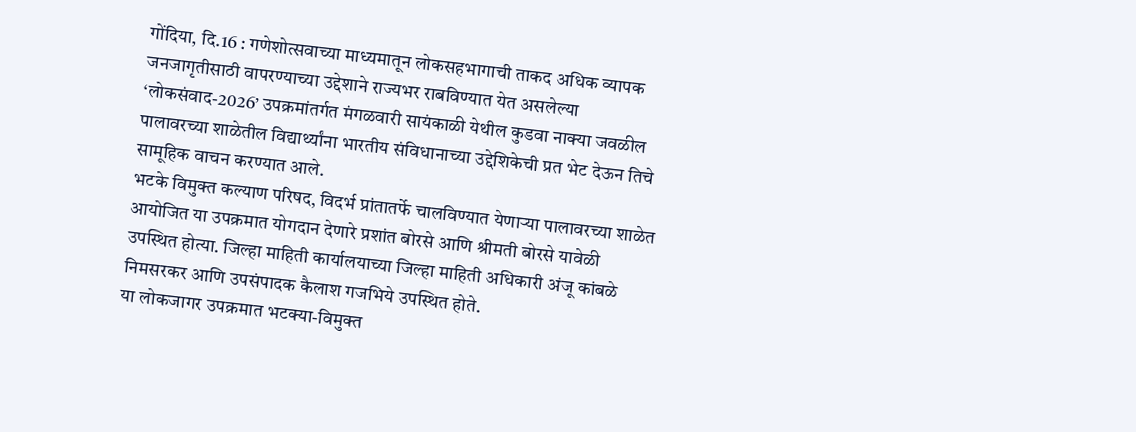गोंदिया, दि.16 : गणेशोत्सवाच्या माध्यमातून लोकसहभागाची ताकद अधिक व्यापक जनजागृतीसाठी वापरण्याच्या उद्देशाने राज्यभर राबविण्यात येत असलेल्या ‘लोकसंवाद-2026’ उपक्रमांतर्गत मंगळवारी सायंकाळी येथील कुडवा नाक्या जवळील पालावरच्या शाळेतील विद्यार्थ्यांना भारतीय संविधानाच्या उद्देशिकेची प्रत भेट देऊन तिचे सामूहिक वाचन करण्यात आले.
भटके विमुक्त कल्याण परिषद, विदर्भ प्रांतातर्फे चालविण्यात येणाऱ्या पालावरच्या शाळेत आयोजित या उपक्रमात योगदान देणारे प्रशांत बोरसे आणि श्रीमती बोरसे यावेळी उपस्थित होत्या. जिल्हा माहिती कार्यालयाच्या जिल्हा माहिती अधिकारी अंजू कांबळे निमसरकर आणि उपसंपादक कैलाश गजभिये उपस्थित होते.
या लोकजागर उपक्रमात भटक्या-विमुक्त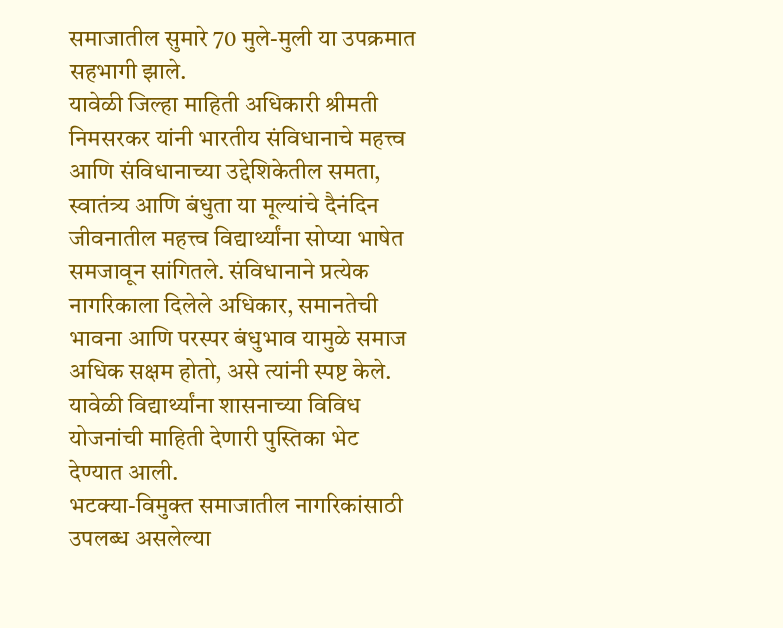समाजातील सुमारे 70 मुले-मुली या उपक्रमात सहभागी झाले.
यावेळी जिल्हा माहिती अधिकारी श्रीमती निमसरकर यांनी भारतीय संविधानाचे महत्त्व आणि संविधानाच्या उद्देशिकेतील समता, स्वातंत्र्य आणि बंधुता या मूल्यांचे दैनंदिन जीवनातील महत्त्व विद्यार्थ्यांना सोप्या भाषेत समजावून सांगितले. संविधानाने प्रत्येक नागरिकाला दिलेले अधिकार, समानतेची भावना आणि परस्पर बंधुभाव यामुळे समाज अधिक सक्षम होतो, असे त्यांनी स्पष्ट केले.
यावेळी विद्यार्थ्यांना शासनाच्या विविध योजनांची माहिती देणारी पुस्तिका भेट देण्यात आली.
भटक्या-विमुक्त समाजातील नागरिकांसाठी उपलब्ध असलेल्या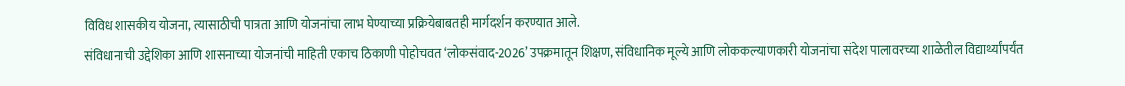विविध शासकीय योजना, त्यासाठीची पात्रता आणि योजनांचा लाभ घेण्याच्या प्रक्रियेबाबतही मार्गदर्शन करण्यात आले.
संविधानाची उद्देशिका आणि शासनाच्या योजनांची माहिती एकाच ठिकाणी पोहोचवत ‘लोकसंवाद-2026’ उपक्रमातून शिक्षण, संविधानिक मूल्ये आणि लोककल्याणकारी योजनांचा संदेश पालावरच्या शाळेतील विद्यार्थ्यांपर्यंत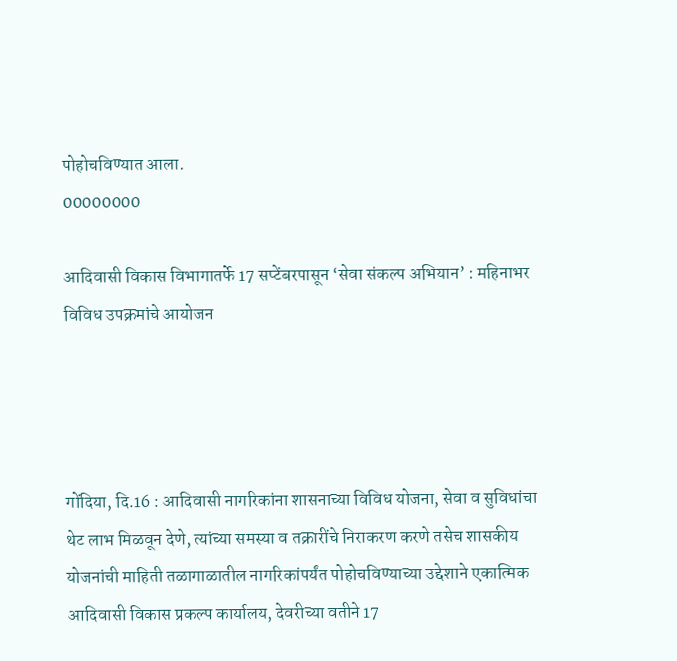पोहोचविण्यात आला.
00000000

आदिवासी विकास विभागातर्फे 17 सप्टेंबरपासून ‘सेवा संकल्प अभियान’ : महिनाभर विविध उपक्रमांचे आयोजन




गोंदिया, दि.16 : आदिवासी नागरिकांना शासनाच्या विविध योजना, सेवा व सुविधांचा थेट लाभ मिळवून देणे, त्यांच्या समस्या व तक्रारींचे निराकरण करणे तसेच शासकीय योजनांची माहिती तळागाळातील नागरिकांपर्यंत पोहोचविण्याच्या उद्देशाने एकात्मिक आदिवासी विकास प्रकल्प कार्यालय, देवरीच्या वतीने 17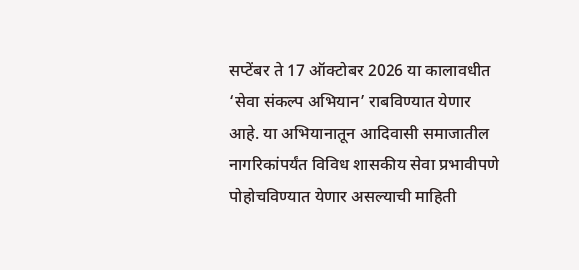सप्टेंबर ते 17 ऑक्टोबर 2026 या कालावधीत ‘सेवा संकल्प अभियान’ राबविण्यात येणार आहे. या अभियानातून आदिवासी समाजातील नागरिकांपर्यंत विविध शासकीय सेवा प्रभावीपणे पोहोचविण्यात येणार असल्याची माहिती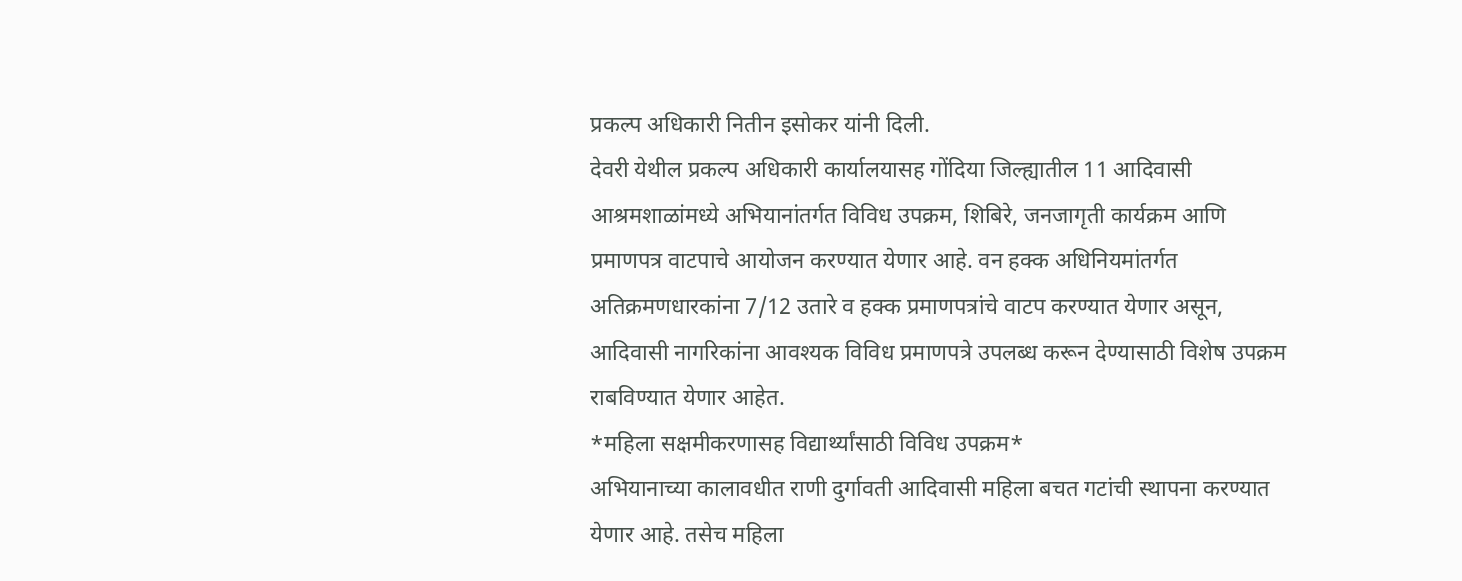प्रकल्प अधिकारी नितीन इसोकर यांनी दिली.
देवरी येथील प्रकल्प अधिकारी कार्यालयासह गोंदिया जिल्ह्यातील 11 आदिवासी आश्रमशाळांमध्ये अभियानांतर्गत विविध उपक्रम, शिबिरे, जनजागृती कार्यक्रम आणि प्रमाणपत्र वाटपाचे आयोजन करण्यात येणार आहे. वन हक्क अधिनियमांतर्गत अतिक्रमणधारकांना 7/12 उतारे व हक्क प्रमाणपत्रांचे वाटप करण्यात येणार असून, आदिवासी नागरिकांना आवश्यक विविध प्रमाणपत्रे उपलब्ध करून देण्यासाठी विशेष उपक्रम राबविण्यात येणार आहेत.
*महिला सक्षमीकरणासह विद्यार्थ्यांसाठी विविध उपक्रम*
अभियानाच्या कालावधीत राणी दुर्गावती आदिवासी महिला बचत गटांची स्थापना करण्यात येणार आहे. तसेच महिला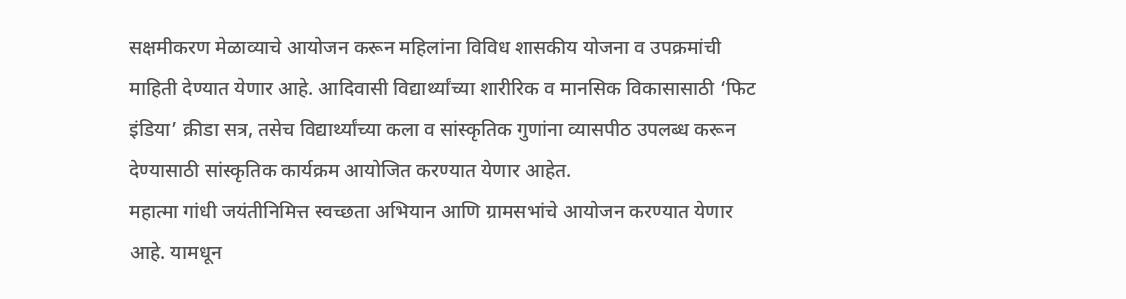सक्षमीकरण मेळाव्याचे आयोजन करून महिलांना विविध शासकीय योजना व उपक्रमांची माहिती देण्यात येणार आहे. आदिवासी विद्यार्थ्यांच्या शारीरिक व मानसिक विकासासाठी ‘फिट इंडिया’ क्रीडा सत्र, तसेच विद्यार्थ्यांच्या कला व सांस्कृतिक गुणांना व्यासपीठ उपलब्ध करून देण्यासाठी सांस्कृतिक कार्यक्रम आयोजित करण्यात येणार आहेत.
महात्मा गांधी जयंतीनिमित्त स्वच्छता अभियान आणि ग्रामसभांचे आयोजन करण्यात येणार आहे. यामधून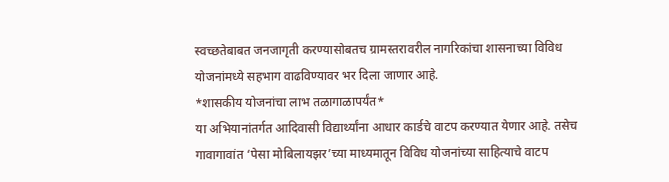स्वच्छतेबाबत जनजागृती करण्यासोबतच ग्रामस्तरावरील नागरिकांचा शासनाच्या विविध योजनांमध्ये सहभाग वाढविण्यावर भर दिला जाणार आहे.
*शासकीय योजनांचा लाभ तळागाळापर्यंत*
या अभियानांतर्गत आदिवासी विद्यार्थ्यांना आधार कार्डचे वाटप करण्यात येणार आहे. तसेच गावागावांत ‘पेसा मोबिलायझर’च्या माध्यमातून विविध योजनांच्या साहित्याचे वाटप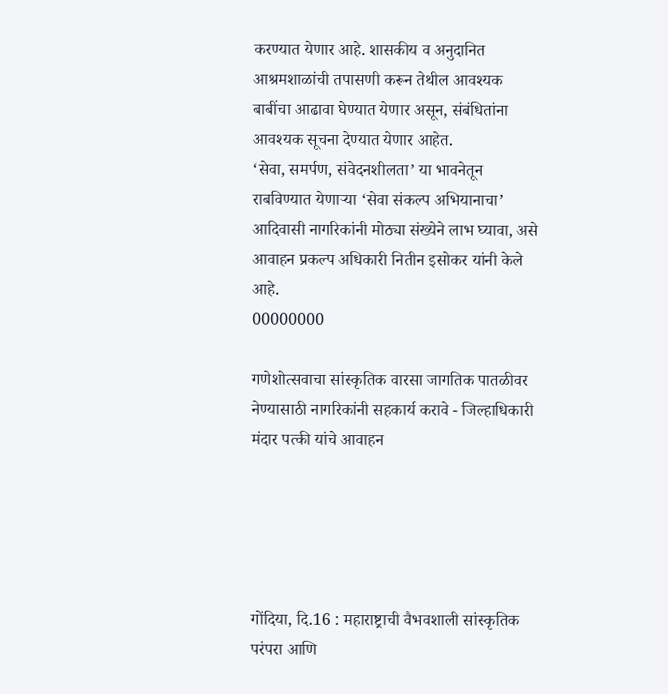करण्यात येणार आहे. शासकीय व अनुदानित आश्रमशाळांची तपासणी करून तेथील आवश्यक बाबींचा आढावा घेण्यात येणार असून, संबंधितांना आवश्यक सूचना देण्यात येणार आहेत.
‘सेवा, समर्पण, संवेदनशीलता’ या भावनेतून राबविण्यात येणाऱ्या ‘सेवा संकल्प अभियानाचा’ आदिवासी नागरिकांनी मोठ्या संख्येने लाभ घ्यावा, असे आवाहन प्रकल्प अधिकारी नितीन इसोकर यांनी केले आहे.
00000000

गणेशोत्सवाचा सांस्कृतिक वारसा जागतिक पातळीवर नेण्यासाठी नागरिकांनी सहकार्य करावे - जिल्हाधिकारी मंदार पत्की यांचे आवाहन





गोंदिया, दि.16 : महाराष्ट्राची वैभवशाली सांस्कृतिक परंपरा आणि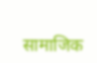सामाजिक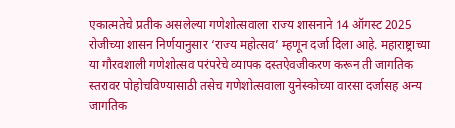एकात्मतेचे प्रतीक असलेल्या गणेशोत्सवाला राज्य शासनाने 14 ऑगस्ट 2025 रोजीच्या शासन निर्णयानुसार ‘राज्य महोत्सव’ म्हणून दर्जा दिला आहे. महाराष्ट्राच्या या गौरवशाली गणेशोत्सव परंपरेचे व्यापक दस्तऐवजीकरण करून ती जागतिक स्तरावर पोहोचविण्यासाठी तसेच गणेशोत्सवाला युनेस्कोच्या वारसा दर्जासह अन्य जागतिक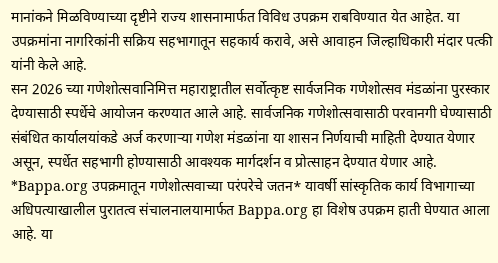मानांकने मिळविण्याच्या दृष्टीने राज्य शासनामार्फत विविध उपक्रम राबविण्यात येत आहेत. या उपक्रमांना नागरिकांनी सक्रिय सहभागातून सहकार्य करावे, असे आवाहन जिल्हाधिकारी मंदार पत्की यांनी केले आहे.
सन 2026 च्या गणेशोत्सवानिमित्त महाराष्ट्रातील सर्वोत्कृष्ट सार्वजनिक गणेशोत्सव मंडळांना पुरस्कार देण्यासाठी स्पर्धेचे आयोजन करण्यात आले आहे. सार्वजनिक गणेशोत्सवासाठी परवानगी घेण्यासाठी संबंधित कार्यालयांकडे अर्ज करणाऱ्या गणेश मंडळांना या शासन निर्णयाची माहिती देण्यात येणार असून, स्पर्धेत सहभागी होण्यासाठी आवश्यक मार्गदर्शन व प्रोत्साहन देण्यात येणार आहे.
*Bappa.org उपक्रमातून गणेशोत्सवाच्या परंपरेचे जतन* यावर्षी सांस्कृतिक कार्य विभागाच्या अधिपत्याखालील पुरातत्व संचालनालयामार्फत Bappa.org हा विशेष उपक्रम हाती घेण्यात आला आहे. या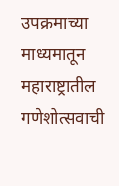उपक्रमाच्या माध्यमातून महाराष्ट्रातील गणेशोत्सवाची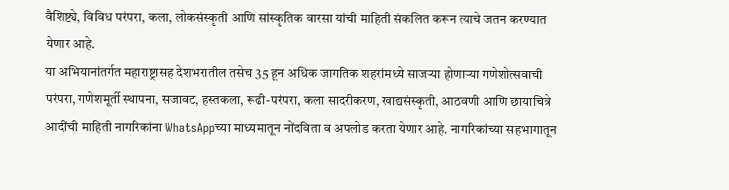वैशिष्ट्ये, विविध परंपरा, कला, लोकसंस्कृती आणि सांस्कृतिक वारसा यांची माहिती संकलित करून त्याचे जतन करण्यात येणार आहे.
या अभियानांतर्गत महाराष्ट्रासह देशभरातील तसेच 35 हून अधिक जागतिक शहरांमध्ये साजऱ्या होणाऱ्या गणेशोत्सवाची परंपरा, गणेशमूर्ती स्थापना, सजावट, हस्तकला, रूढी-परंपरा, कला सादरीकरण, खाद्यसंस्कृती, आठवणी आणि छायाचित्रे आदींची माहिती नागरिकांना WhatsAppच्या माध्यमातून नोंदविता व अपलोड करता येणार आहे. नागरिकांच्या सहभागातून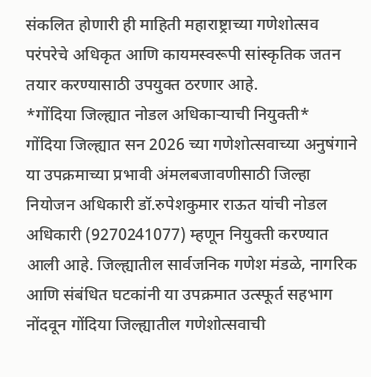संकलित होणारी ही माहिती महाराष्ट्राच्या गणेशोत्सव परंपरेचे अधिकृत आणि कायमस्वरूपी सांस्कृतिक जतन तयार करण्यासाठी उपयुक्त ठरणार आहे.
*गोंदिया जिल्ह्यात नोडल अधिकाऱ्याची नियुक्ती*
गोंदिया जिल्ह्यात सन 2026 च्या गणेशोत्सवाच्या अनुषंगाने या उपक्रमाच्या प्रभावी अंमलबजावणीसाठी जिल्हा नियोजन अधिकारी डॉ.रुपेशकुमार राऊत यांची नोडल अधिकारी (9270241077) म्हणून नियुक्ती करण्यात आली आहे. जिल्ह्यातील सार्वजनिक गणेश मंडळे, नागरिक आणि संबंधित घटकांनी या उपक्रमात उत्स्फूर्त सहभाग नोंदवून गोंदिया जिल्ह्यातील गणेशोत्सवाची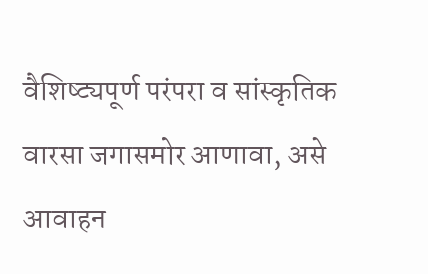वैशिष्ट्यपूर्ण परंपरा व सांस्कृतिक वारसा जगासमोर आणावा, असे आवाहन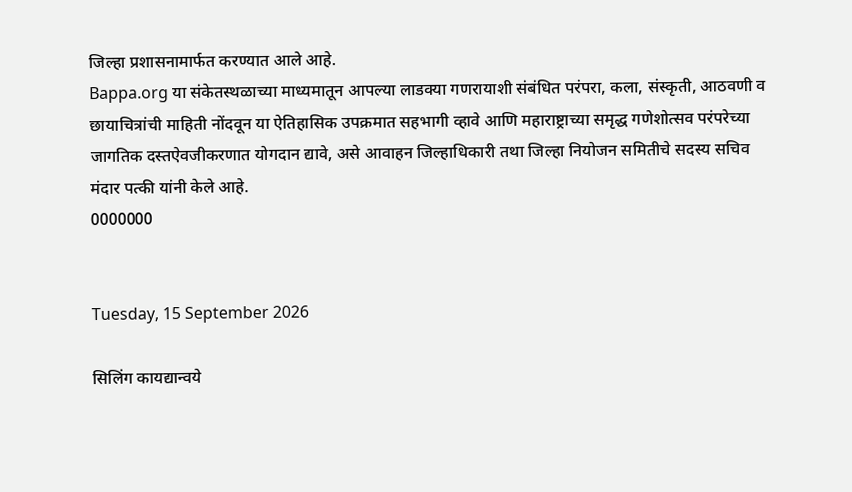जिल्हा प्रशासनामार्फत करण्यात आले आहे.
Bappa.org या संकेतस्थळाच्या माध्यमातून आपल्या लाडक्या गणरायाशी संबंधित परंपरा, कला, संस्कृती, आठवणी व छायाचित्रांची माहिती नोंदवून या ऐतिहासिक उपक्रमात सहभागी व्हावे आणि महाराष्ट्राच्या समृद्ध गणेशोत्सव परंपरेच्या जागतिक दस्तऐवजीकरणात योगदान द्यावे, असे आवाहन जिल्हाधिकारी तथा जिल्हा नियोजन समितीचे सदस्य सचिव मंदार पत्की यांनी केले आहे.
0000000


Tuesday, 15 September 2026

सिलिंग कायद्यान्वये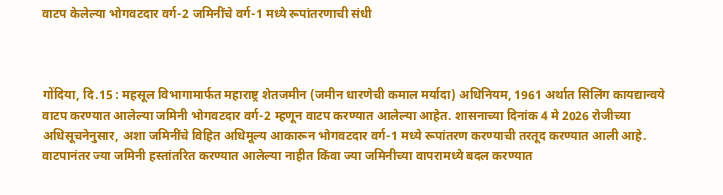वाटप केलेल्या भोगवटदार वर्ग-2 जमिनींचे वर्ग-1 मध्ये रूपांतरणाची संधी



गोंदिया, दि.15 : महसूल विभागामार्फत महाराष्ट्र शेतजमीन (जमीन धारणेची कमाल मर्यादा) अधिनियम, 1961 अर्थात सिलिंग कायद्यान्वये वाटप करण्यात आलेल्या जमिनी भोगवटदार वर्ग-2 म्हणून वाटप करण्यात आलेल्या आहेत. शासनाच्या दिनांक 4 मे 2026 रोजीच्या अधिसूचनेनुसार, अशा जमिनींचे विहित अधिमूल्य आकारून भोगवटदार वर्ग-1 मध्ये रूपांतरण करण्याची तरतूद करण्यात आली आहे.
वाटपानंतर ज्या जमिनी हस्तांतरित करण्यात आलेल्या नाहीत किंवा ज्या जमिनीच्या वापरामध्ये बदल करण्यात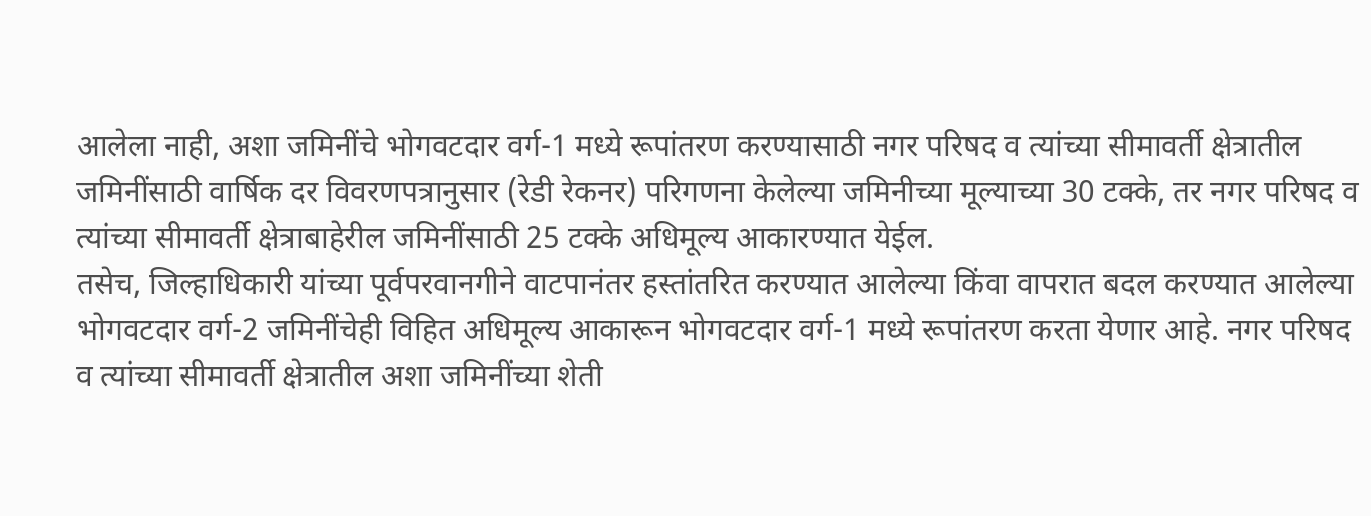आलेला नाही, अशा जमिनींचे भोगवटदार वर्ग-1 मध्ये रूपांतरण करण्यासाठी नगर परिषद व त्यांच्या सीमावर्ती क्षेत्रातील जमिनींसाठी वार्षिक दर विवरणपत्रानुसार (रेडी रेकनर) परिगणना केलेल्या जमिनीच्या मूल्याच्या 30 टक्के, तर नगर परिषद व त्यांच्या सीमावर्ती क्षेत्राबाहेरील जमिनींसाठी 25 टक्के अधिमूल्य आकारण्यात येईल.
तसेच, जिल्हाधिकारी यांच्या पूर्वपरवानगीने वाटपानंतर हस्तांतरित करण्यात आलेल्या किंवा वापरात बदल करण्यात आलेल्या भोगवटदार वर्ग-2 जमिनींचेही विहित अधिमूल्य आकारून भोगवटदार वर्ग-1 मध्ये रूपांतरण करता येणार आहे. नगर परिषद व त्यांच्या सीमावर्ती क्षेत्रातील अशा जमिनींच्या शेती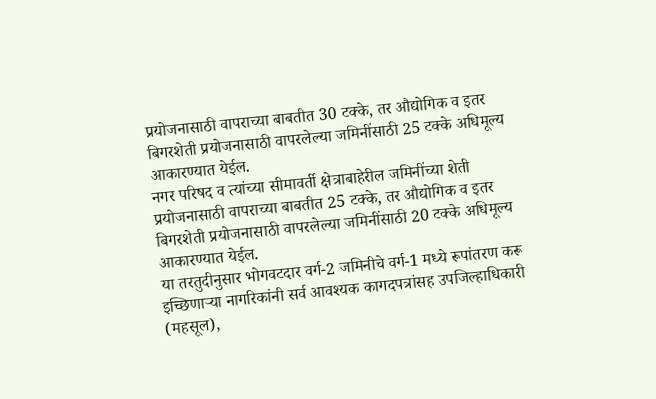प्रयोजनासाठी वापराच्या बाबतीत 30 टक्के, तर औद्योगिक व इतर बिगरशेती प्रयोजनासाठी वापरलेल्या जमिनींसाठी 25 टक्के अधिमूल्य आकारण्यात येईल.
नगर परिषद व त्यांच्या सीमावर्ती क्षेत्राबाहेरील जमिनींच्या शेती प्रयोजनासाठी वापराच्या बाबतीत 25 टक्के, तर औद्योगिक व इतर बिगरशेती प्रयोजनासाठी वापरलेल्या जमिनींसाठी 20 टक्के अधिमूल्य आकारण्यात येईल.
या तरतुदीनुसार भोगवटदार वर्ग-2 जमिनीचे वर्ग-1 मध्ये रूपांतरण करू इच्छिणाऱ्या नागरिकांनी सर्व आवश्यक कागदपत्रांसह उपजिल्हाधिकारी (महसूल),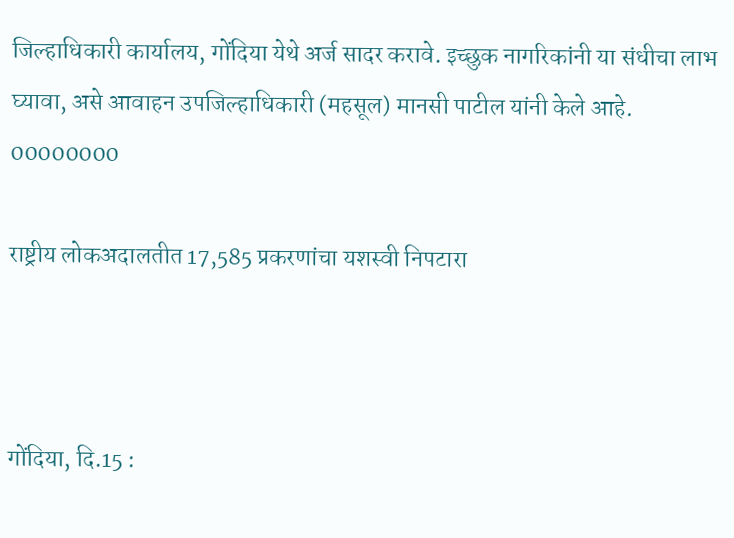जिल्हाधिकारी कार्यालय, गोंदिया येथे अर्ज सादर करावे. इच्छुक नागरिकांनी या संधीचा लाभ घ्यावा, असे आवाहन उपजिल्हाधिकारी (महसूल) मानसी पाटील यांनी केले आहे.
00000000

राष्ट्रीय लोकअदालतीत 17,585 प्रकरणांचा यशस्वी निपटारा



गोंदिया, दि.15 :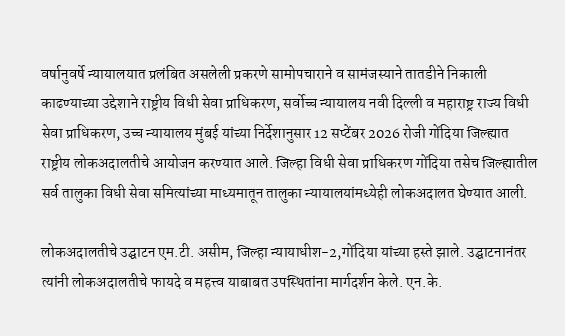वर्षानुवर्षे न्यायालयात प्रलंबित असलेली प्रकरणे सामोपचाराने व सामंजस्याने तातडीने निकाली काढण्याच्या उद्देशाने राष्ट्रीय विधी सेवा प्राधिकरण, सर्वोच्च न्यायालय नवी दिल्ली व महाराष्ट्र राज्य विधी सेवा प्राधिकरण, उच्च न्यायालय मुंबई यांच्या निर्देशानुसार 12 सप्टेंबर 2026 रोजी गोंदिया जिल्ह्यात राष्ट्रीय लोकअदालतीचे आयोजन करण्यात आले. जिल्हा विधी सेवा प्राधिकरण गोंदिया तसेच जिल्ह्यातील सर्व तालुका विधी सेवा समित्यांच्या माध्यमातून तालुका न्यायालयांमध्येही लोकअदालत घेण्यात आली.

लोकअदालतीचे उद्घाटन एम.टी. असीम, जिल्हा न्यायाधीश-2,गोंदिया यांच्या हस्ते झाले. उद्घाटनानंतर त्यांनी लोकअदालतीचे फायदे व महत्त्व याबाबत उपस्थितांना मार्गदर्शन केले. एन.के.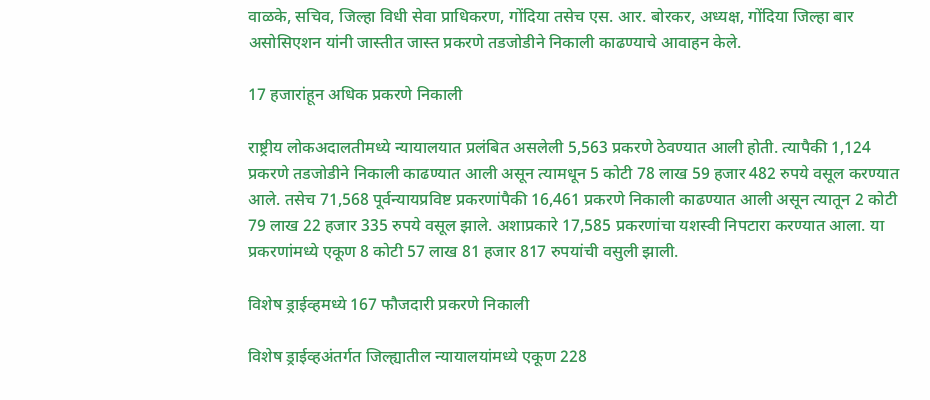वाळके, सचिव, जिल्हा विधी सेवा प्राधिकरण, गोंदिया तसेच एस. आर. बोरकर, अध्यक्ष, गोंदिया जिल्हा बार असोसिएशन यांनी जास्तीत जास्त प्रकरणे तडजोडीने निकाली काढण्याचे आवाहन केले.

17 हजारांहून अधिक प्रकरणे निकाली

राष्ट्रीय लोकअदालतीमध्ये न्यायालयात प्रलंबित असलेली 5,563 प्रकरणे ठेवण्यात आली होती. त्यापैकी 1,124 प्रकरणे तडजोडीने निकाली काढण्यात आली असून त्यामधून 5 कोटी 78 लाख 59 हजार 482 रुपये वसूल करण्यात आले. तसेच 71,568 पूर्वन्यायप्रविष्ट प्रकरणांपैकी 16,461 प्रकरणे निकाली काढण्यात आली असून त्यातून 2 कोटी 79 लाख 22 हजार 335 रुपये वसूल झाले. अशाप्रकारे 17,585 प्रकरणांचा यशस्वी निपटारा करण्यात आला. या प्रकरणांमध्ये एकूण 8 कोटी 57 लाख 81 हजार 817 रुपयांची वसुली झाली.

विशेष ड्राईव्हमध्ये 167 फौजदारी प्रकरणे निकाली

विशेष ड्राईव्हअंतर्गत जिल्ह्यातील न्यायालयांमध्ये एकूण 228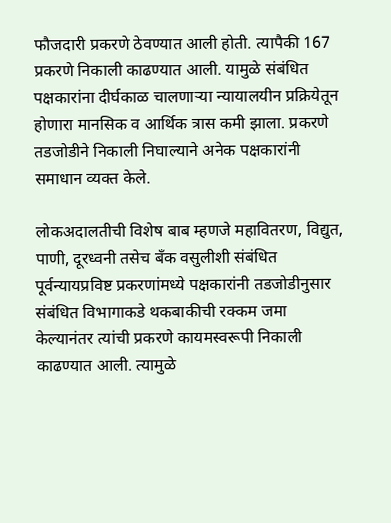फौजदारी प्रकरणे ठेवण्यात आली होती. त्यापैकी 167 प्रकरणे निकाली काढण्यात आली. यामुळे संबंधित पक्षकारांना दीर्घकाळ चालणाऱ्या न्यायालयीन प्रक्रियेतून होणारा मानसिक व आर्थिक त्रास कमी झाला. प्रकरणे तडजोडीने निकाली निघाल्याने अनेक पक्षकारांनी समाधान व्यक्त केले.

लोकअदालतीची विशेष बाब म्हणजे महावितरण, विद्युत, पाणी, दूरध्वनी तसेच बँक वसुलीशी संबंधित पूर्वन्यायप्रविष्ट प्रकरणांमध्ये पक्षकारांनी तडजोडीनुसार संबंधित विभागाकडे थकबाकीची रक्कम जमा केल्यानंतर त्यांची प्रकरणे कायमस्वरूपी निकाली काढण्यात आली. त्यामुळे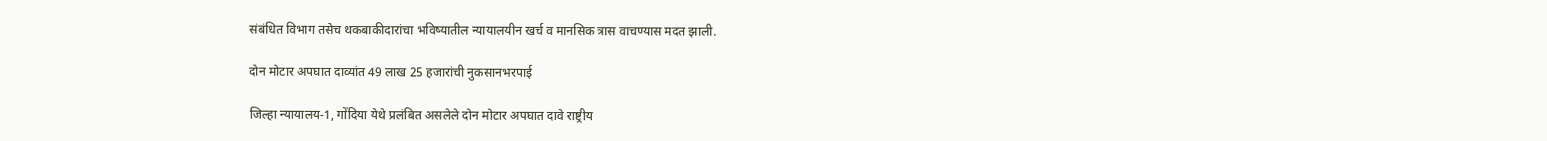संबंधित विभाग तसेच थकबाकीदारांचा भविष्यातील न्यायालयीन खर्च व मानसिक त्रास वाचण्यास मदत झाली.

दोन मोटार अपघात दाव्यांत 49 लाख 25 हजारांची नुकसानभरपाई

जिल्हा न्यायालय-1, गोंदिया येथे प्रलंबित असलेले दोन मोटार अपघात दावे राष्ट्रीय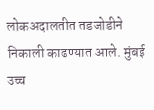लोकअदालतीत तडजोडीने निकाली काढण्यात आले. मुंबई उच्च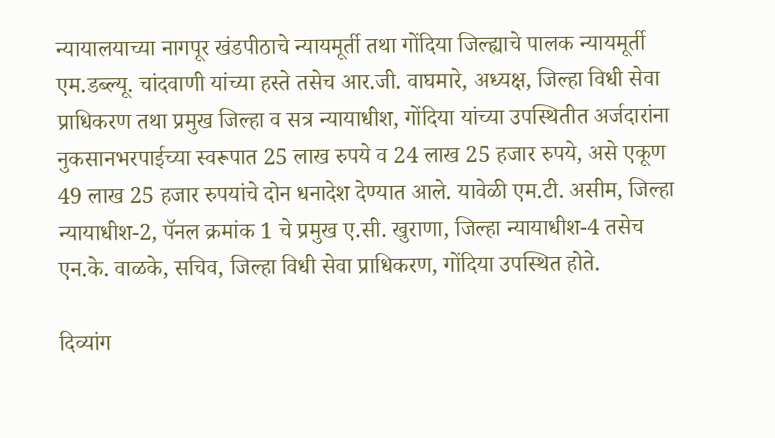न्यायालयाच्या नागपूर खंडपीठाचे न्यायमूर्ती तथा गोंदिया जिल्ह्याचे पालक न्यायमूर्ती एम.डब्ल्यू. चांदवाणी यांच्या हस्ते तसेच आर.जी. वाघमारे, अध्यक्ष, जिल्हा विधी सेवा प्राधिकरण तथा प्रमुख जिल्हा व सत्र न्यायाधीश, गोंदिया यांच्या उपस्थितीत अर्जदारांना नुकसानभरपाईच्या स्वरूपात 25 लाख रुपये व 24 लाख 25 हजार रुपये, असे एकूण 49 लाख 25 हजार रुपयांचे दोन धनादेश देण्यात आले. यावेळी एम.टी. असीम, जिल्हा न्यायाधीश-2, पॅनल क्रमांक 1 चे प्रमुख ए.सी. खुराणा, जिल्हा न्यायाधीश-4 तसेच एन.के. वाळके, सचिव, जिल्हा विधी सेवा प्राधिकरण, गोंदिया उपस्थित होते.

दिव्यांग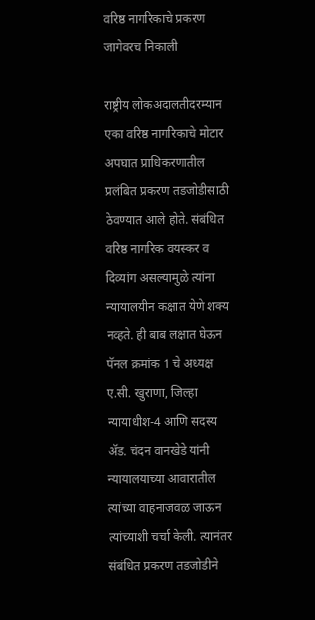वरिष्ठ नागरिकाचे प्रकरण जागेवरच निकाली

राष्ट्रीय लोकअदालतीदरम्यान एका वरिष्ठ नागरिकाचे मोटार अपघात प्राधिकरणातील प्रलंबित प्रकरण तडजोडीसाठी ठेवण्यात आले होते. संबंधित वरिष्ठ नागरिक वयस्कर व दिव्यांग असल्यामुळे त्यांना न्यायालयीन कक्षात येणे शक्य नव्हते. ही बाब लक्षात घेऊन पॅनल क्रमांक 1 चे अध्यक्ष ए.सी. खुराणा, जिल्हा न्यायाधीश-4 आणि सदस्य ॲड. चंदन वानखेडे यांनी न्यायालयाच्या आवारातील त्यांच्या वाहनाजवळ जाऊन त्यांच्याशी चर्चा केली. त्यानंतर संबंधित प्रकरण तडजोडीने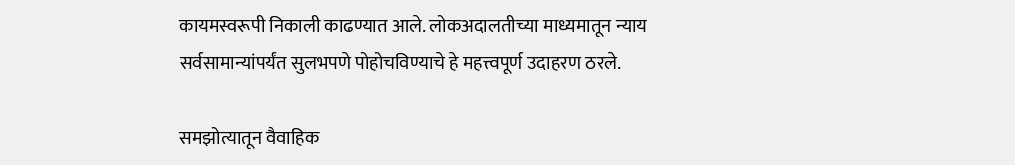कायमस्वरूपी निकाली काढण्यात आले. लोकअदालतीच्या माध्यमातून न्याय सर्वसामान्यांपर्यंत सुलभपणे पोहोचविण्याचे हे महत्त्वपूर्ण उदाहरण ठरले.

समझोत्यातून वैवाहिक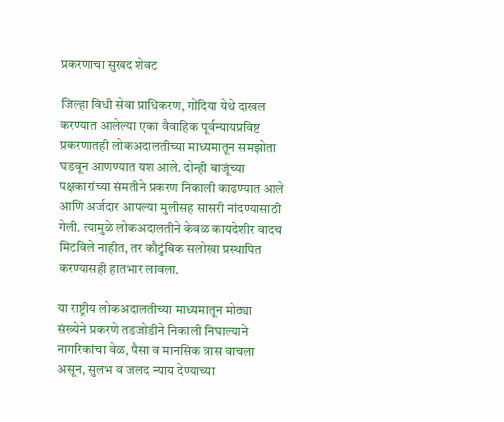प्रकरणाचा सुखद शेवट

जिल्हा विधी सेवा प्राधिकरण, गोंदिया येथे दाखल करण्यात आलेल्या एका वैवाहिक पूर्वन्यायप्रविष्ट प्रकरणातही लोकअदालतीच्या माध्यमातून समझोता घडवून आणण्यात यश आले. दोन्ही बाजूंच्या पक्षकारांच्या संमतीने प्रकरण निकाली काढण्यात आले आणि अर्जदार आपल्या मुलीसह सासरी नांदण्यासाठी गेली. त्यामुळे लोकअदालतीने केवळ कायदेशीर वादच मिटविले नाहीत, तर कौटुंबिक सलोखा प्रस्थापित करण्यासही हातभार लावला.

या राष्ट्रीय लोकअदालतीच्या माध्यमातून मोठ्या संख्येने प्रकरणे तडजोडीने निकाली निघाल्याने नागरिकांचा वेळ, पैसा व मानसिक त्रास वाचला असून, सुलभ व जलद न्याय देण्याच्या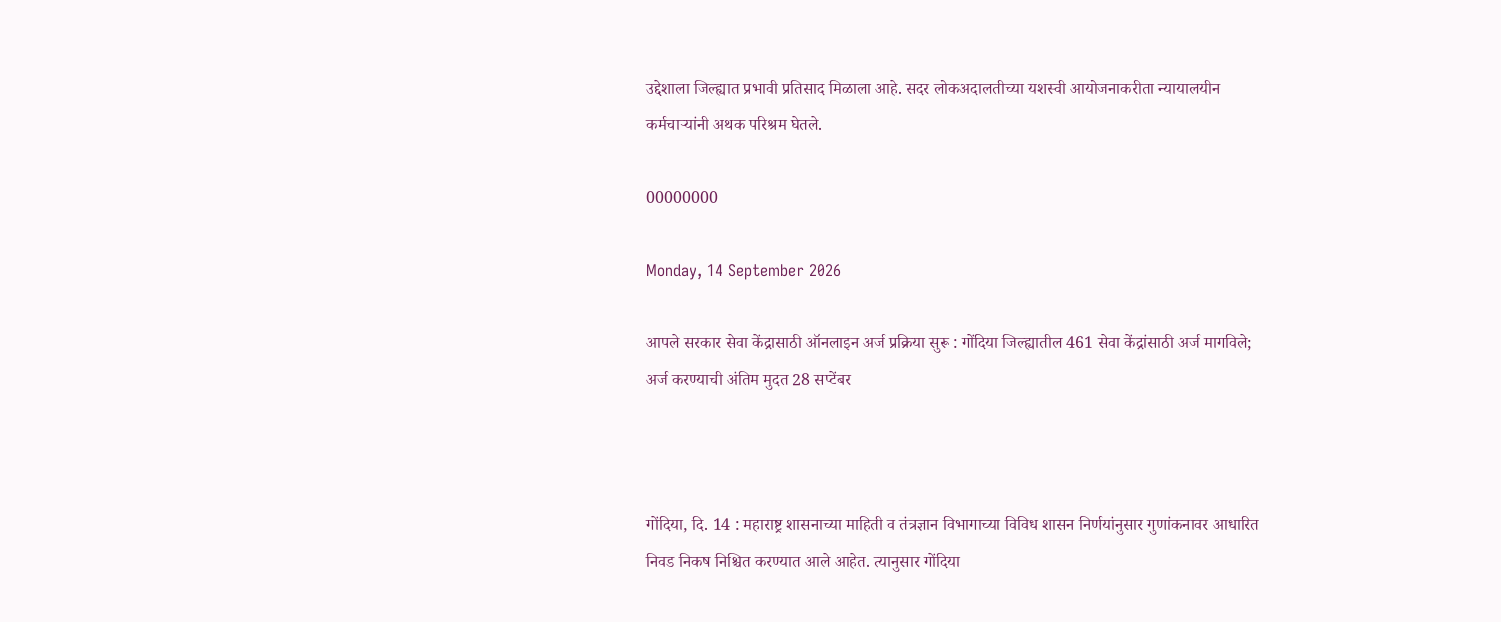उद्देशाला जिल्ह्यात प्रभावी प्रतिसाद मिळाला आहे. सदर लोकअदालतीच्या यशस्वी आयोजनाकरीता न्यायालयीन कर्मचाऱ्यांनी अथक परिश्रम घेतले.

00000000

Monday, 14 September 2026

आपले सरकार सेवा केंद्रासाठी ऑनलाइन अर्ज प्रक्रिया सुरू : गोंदिया जिल्ह्यातील 461 सेवा केंद्रांसाठी अर्ज मागविले; अर्ज करण्याची अंतिम मुदत 28 सप्टेंबर



गोंदिया, दि. 14 : महाराष्ट्र शासनाच्या माहिती व तंत्रज्ञान विभागाच्या विविध शासन निर्णयांनुसार गुणांकनावर आधारित निवड निकष निश्चित करण्यात आले आहेत. त्यानुसार गोंदिया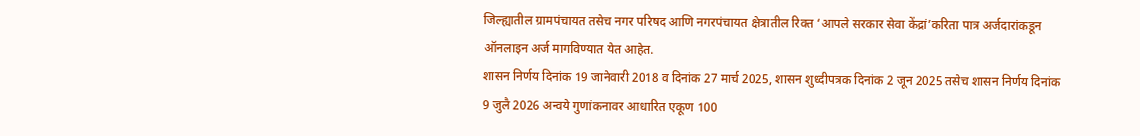जिल्ह्यातील ग्रामपंचायत तसेच नगर परिषद आणि नगरपंचायत क्षेत्रातील रिक्त ‘आपले सरकार सेवा केंद्रां’करिता पात्र अर्जदारांकडून ऑनलाइन अर्ज मागविण्यात येत आहेत.
शासन निर्णय दिनांक 19 जानेवारी 2018 व दिनांक 27 मार्च 2025, शासन शुध्दीपत्रक दिनांक 2 जून 2025 तसेच शासन निर्णय दिनांक 9 जुलै 2026 अन्वये गुणांकनावर आधारित एकूण 100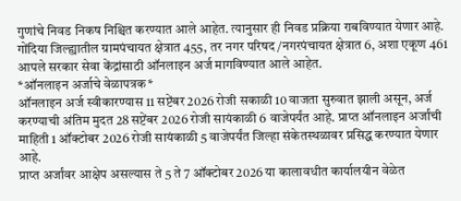गुणांचे निवड निकष निश्चित करण्यात आले आहेत. त्यानुसार ही निवड प्रक्रिया राबविण्यात येणार आहे.
गोंदिया जिल्ह्यातील ग्रामपंचायत क्षेत्रात 455, तर नगर परिषद/नगरपंचायत क्षेत्रात 6, अशा एकूण 461 आपले सरकार सेवा केंद्रांसाठी ऑनलाइन अर्ज मागविण्यात आले आहेत.
*ऑनलाइन अर्जाचे वेळापत्रक*
ऑनलाइन अर्ज स्वीकारण्यास 11 सप्टेंबर 2026 रोजी सकाळी 10 वाजता सुरुवात झाली असून, अर्ज करण्याची अंतिम मुदत 28 सप्टेंबर 2026 रोजी सायंकाळी 6 वाजेपर्यंत आहे. प्राप्त ऑनलाइन अर्जांची माहिती 1 ऑक्टोबर 2026 रोजी सायंकाळी 5 वाजेपर्यंत जिल्हा संकेतस्थळावर प्रसिद्ध करण्यात येणार आहे.
प्राप्त अर्जांवर आक्षेप असल्यास ते 5 ते 7 ऑक्टोबर 2026 या कालावधीत कार्यालयीन वेळेत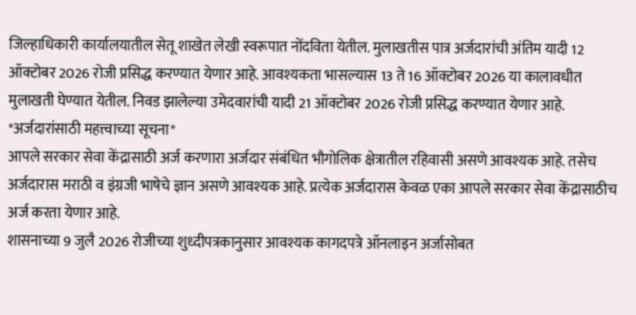जिल्हाधिकारी कार्यालयातील सेतू शाखेत लेखी स्वरूपात नोंदविता येतील. मुलाखतीस पात्र अर्जदारांची अंतिम यादी 12 ऑक्टोबर 2026 रोजी प्रसिद्ध करण्यात येणार आहे. आवश्यकता भासल्यास 13 ते 16 ऑक्टोबर 2026 या कालावधीत मुलाखती घेण्यात येतील. निवड झालेल्या उमेदवारांची यादी 21 ऑक्टोबर 2026 रोजी प्रसिद्ध करण्यात येणार आहे.
*अर्जदारांसाठी महत्त्वाच्या सूचना*
आपले सरकार सेवा केंद्रासाठी अर्ज करणारा अर्जदार संबंधित भौगोलिक क्षेत्रातील रहिवासी असणे आवश्यक आहे. तसेच अर्जदारास मराठी व इंग्रजी भाषेचे ज्ञान असणे आवश्यक आहे. प्रत्येक अर्जदारास केवळ एका आपले सरकार सेवा केंद्रासाठीच अर्ज करता येणार आहे.
शासनाच्या 9 जुलै 2026 रोजीच्या शुध्दीपत्रकानुसार आवश्यक कागदपत्रे ऑनलाइन अर्जासोबत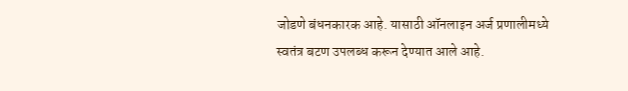जोडणे बंधनकारक आहे. यासाठी ऑनलाइन अर्ज प्रणालीमध्ये स्वतंत्र बटण उपलब्ध करून देण्यात आले आहे.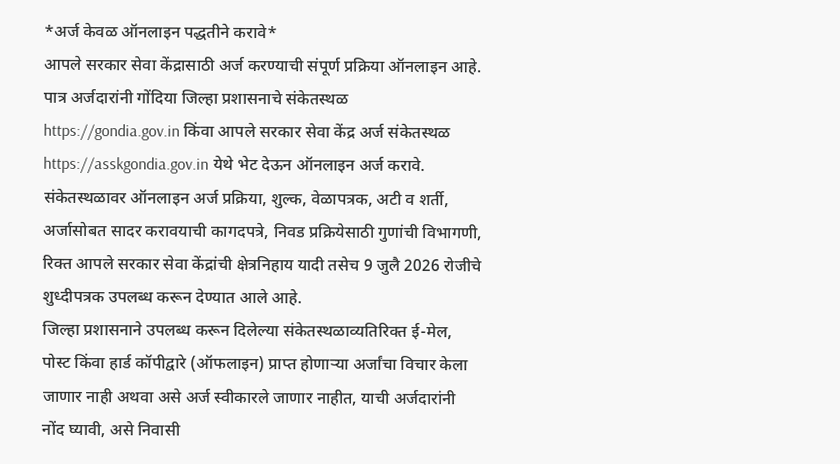*अर्ज केवळ ऑनलाइन पद्धतीने करावे*
आपले सरकार सेवा केंद्रासाठी अर्ज करण्याची संपूर्ण प्रक्रिया ऑनलाइन आहे. पात्र अर्जदारांनी गोंदिया जिल्हा प्रशासनाचे संकेतस्थळ https://gondia.gov.in किंवा आपले सरकार सेवा केंद्र अर्ज संकेतस्थळ https://asskgondia.gov.in येथे भेट देऊन ऑनलाइन अर्ज करावे.
संकेतस्थळावर ऑनलाइन अर्ज प्रक्रिया, शुल्क, वेळापत्रक, अटी व शर्ती, अर्जासोबत सादर करावयाची कागदपत्रे, निवड प्रक्रियेसाठी गुणांची विभागणी, रिक्त आपले सरकार सेवा केंद्रांची क्षेत्रनिहाय यादी तसेच 9 जुलै 2026 रोजीचे शुध्दीपत्रक उपलब्ध करून देण्यात आले आहे.
जिल्हा प्रशासनाने उपलब्ध करून दिलेल्या संकेतस्थळाव्यतिरिक्त ई-मेल, पोस्ट किंवा हार्ड कॉपीद्वारे (ऑफलाइन) प्राप्त होणाऱ्या अर्जांचा विचार केला जाणार नाही अथवा असे अर्ज स्वीकारले जाणार नाहीत, याची अर्जदारांनी नोंद घ्यावी, असे निवासी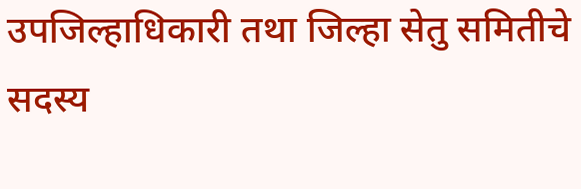उपजिल्हाधिकारी तथा जिल्हा सेतु समितीचे सदस्य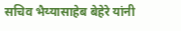सचिव भैय्यासाहेब बेहेरे यांनी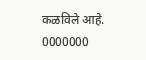कळविले आहे.
0000000